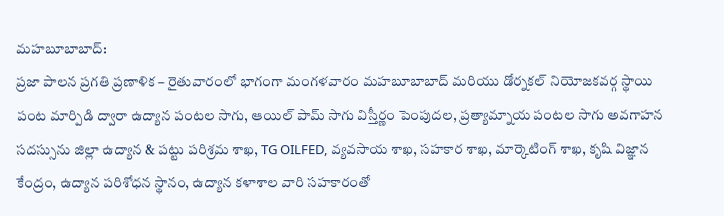మహబూబాబాద్:
ప్రజా పాలన ప్రగతి ప్రణాళిక – రైతువారంలో భాగంగా మంగళవారం మహబూబాబాద్ మరియు డోర్నకల్ నియోజకవర్గ స్థాయి పంట మార్పిడి ద్వారా ఉద్యాన పంటల సాగు, ఆయిల్ పామ్ సాగు విస్తీర్ణం పెంపుదల, ప్రత్యామ్నాయ పంటల సాగు అవగాహన సదస్సును జిల్లా ఉద్యాన & పట్టు పరిశ్రమ శాఖ, TG OILFED, వ్యవసాయ శాఖ, సహకార శాఖ, మార్కెటింగ్ శాఖ, కృషి విజ్ఞాన కేంద్రం, ఉద్యాన పరిశోధన స్థానం, ఉద్యాన కళాశాల వారి సహకారంతో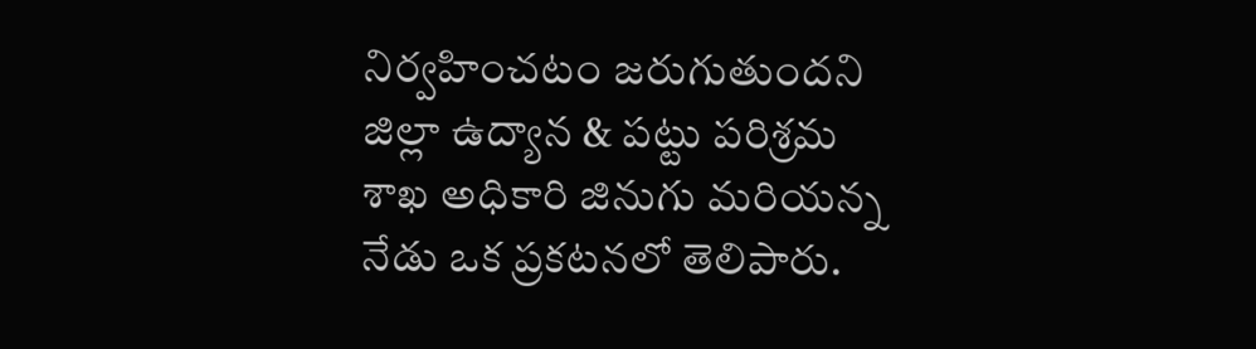నిర్వహించటం జరుగుతుందని జిల్లా ఉద్యాన & పట్టు పరిశ్రమ శాఖ అధికారి జినుగు మరియన్న నేడు ఒక ప్రకటనలో తెలిపారు.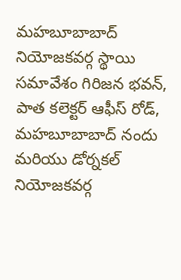మహబూబాబాద్ నియోజకవర్గ స్థాయి సమావేశం గిరిజన భవన్, పాత కలెక్టర్ ఆఫీస్ రోడ్, మహబూబాబాద్ నందు మరియు డోర్నకల్ నియోజకవర్గ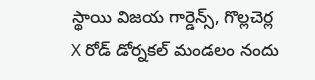స్థాయి విజయ గార్డెన్స్, గొల్లచెర్ల X రోడ్ డోర్నకల్ మండలం నందు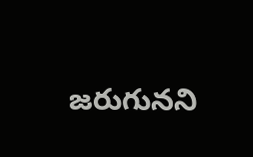జరుగునని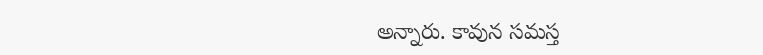అన్నారు. కావున సమస్త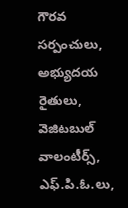గౌరవ సర్పంచులు, అభ్యుదయ రైతులు, వెజిటబుల్ వాలంటీర్స్, ఎఫ్.పి.ఓ.లు,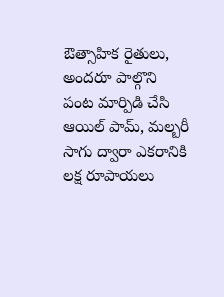ఔత్సాహిక రైతులు, అందరూ పాల్గొని పంట మార్పిడి చేసి ఆయిల్ పామ్, మల్బరీ సాగు ద్వారా ఎకరానికి లక్ష రూపాయలు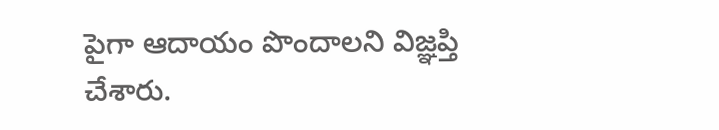పైగా ఆదాయం పొందాలని విజ్ఞప్తి చేశారు.